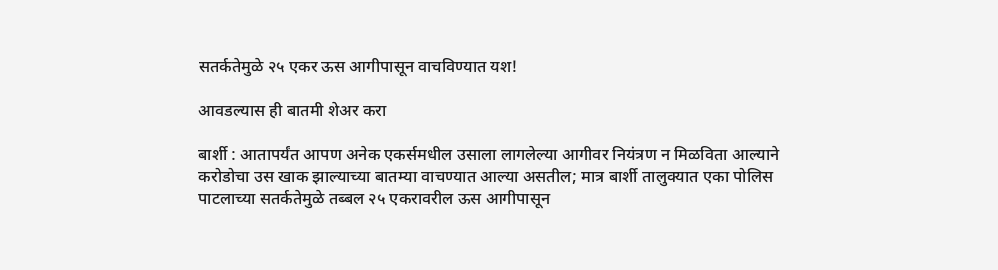सतर्कतेमुळे २५ एकर ऊस आगीपासून वाचविण्यात यश!

आवडल्यास ही बातमी शेअर करा

बार्शी : आतापर्यंत आपण अनेक एकर्समधील उसाला लागलेल्या आगीवर नियंत्रण न मिळविता आल्याने करोडोचा उस खाक झाल्‍याच्या बातम्‍या वाचण्यात आल्‍या असतील; मात्र बार्शी तालुक्‍यात एका पोलिस पाटलाच्या सतर्कतेमुळे तब्बल २५ एकरावरील ऊस आगीपासून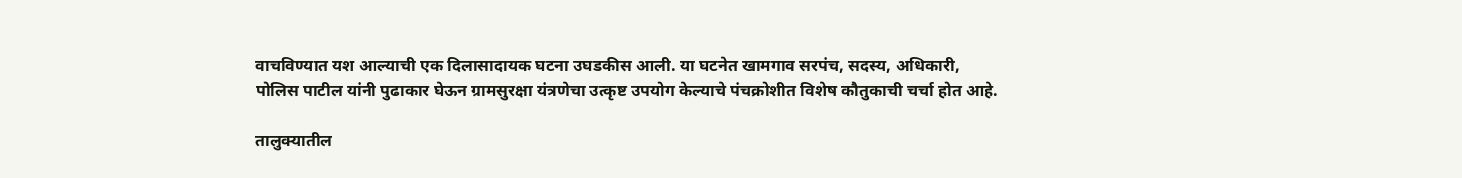वाचविण्यात यश आल्‍याची एक दिलासादायक घटना उघडकीस आली. या घटनेत खामगाव सरपंच, सदस्य, अधिकारी, पोलिस पाटील यांनी पुढाकार घेऊन ग्रामसुरक्षा यंत्रणेचा उत्कृष्ट उपयोग केल्याचे पंचक्रोशीत विशेष कौतुकाची चर्चा होत आहे.

तालुक्‍यातील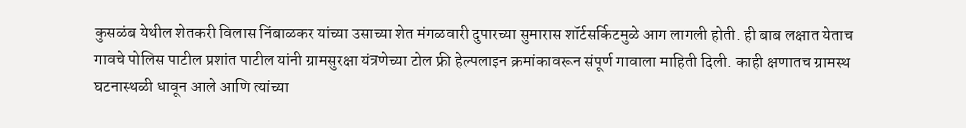कुसळंब येथील शेतकरी विलास निंबाळकर यांच्या उसाच्या शेत मंगळवारी दुपारच्या सुमारास शॉर्टसर्किटमुळे आग लागली होती. ही बाब लक्षात येताच गावचे पोलिस पाटील प्रशांत पाटील यांनी ग्रामसुरक्षा यंत्रणेच्या टोल फ्री हेल्पलाइन क्रमांकावरून संपूर्ण गावाला माहिती दिली. काही क्षणातच ग्रामस्थ घटनास्थळी धावून आले आणि त्यांच्या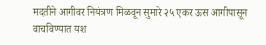मदतीने आगीवर नियंत्रण मिळवून सुमारे २५ एकर ऊस आगीपासून वाचविण्यात यश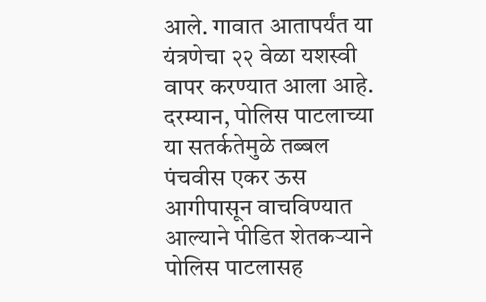आले. गावात आतापर्यंत या यंत्रणेचा २२ वेळा यशस्वी वापर करण्यात आला आहे. दरम्‍यान, पोलिस पाटलाच्या या सतर्कतेमुळे तब्बल पंचवीस एकर ऊस आगीपासून वाचविण्यात आल्‍याने पीडित शेतकऱ्याने पोलिस पाटलासह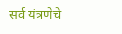सर्व यंत्रणेचे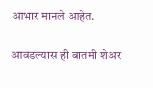आभार मानले आहेत.

आवडल्यास ही बातमी शेअर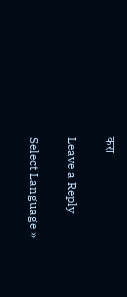करा

Leave a Reply

Select Language »